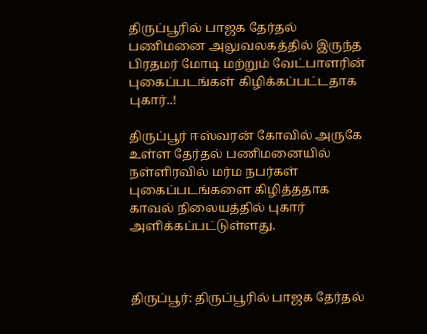திருப்பூரில் பாஜக தேர்தல் பணிமனை அலுவலகத்தில் இருந்த பிரதமர் மோடி மற்றும் வேட்பாளரின் புகைப்படங்கள் கிழிக்கப்பட்டதாக புகார்..!

திருப்பூர் ஈஸ்வரன் கோவில் அருகே உள்ள தேர்தல் பணிமனையில் நள்ளிரவில் மர்ம நபர்கள் புகைப்படங்களை கிழித்ததாக காவல் நிலையத்தில் புகார் அளிக்கப்பட்டுள்ளது.



திருப்பூர்: திருப்பூரில் பாஜக தேர்தல்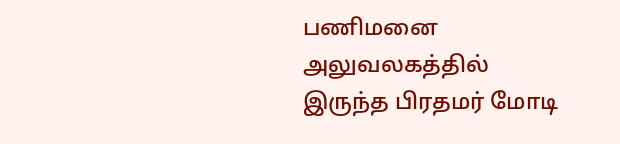பணிமனை அலுவலகத்தில் இருந்த பிரதமர் மோடி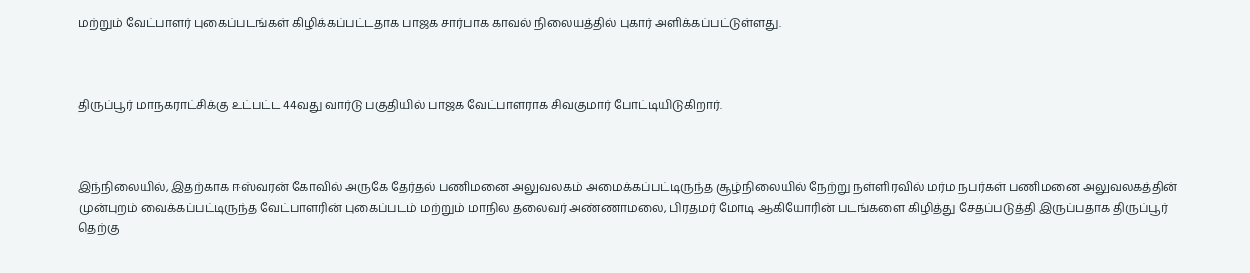மற்றும் வேட்பாளர் புகைப்படங்கள் கிழிக்கப்பட்டதாக பாஜக சார்பாக காவல் நிலையத்தில் புகார் அளிக்கப்பட்டுள்ளது.



திருப்பூர் மாநகராட்சிக்கு உட்பட்ட 44வது வார்டு பகுதியில் பாஜக வேட்பாளராக சிவகுமார் போட்டியிடுகிறார்.



இந்நிலையில், இதற்காக ஈஸ்வரன் கோவில் அருகே தேர்தல் பணிமனை அலுவலகம் அமைக்கப்பட்டிருந்த சூழ்நிலையில் நேற்று நள்ளிரவில் மர்ம நபர்கள் பணிமனை அலுவலகத்தின் முன்புறம் வைக்கப்பட்டிருந்த வேட்பாளரின் புகைப்படம் மற்றும் மாநில தலைவர் அண்ணாமலை, பிரதமர் மோடி ஆகியோரின் படங்களை கிழித்து சேதப்படுத்தி இருப்பதாக திருப்பூர் தெற்கு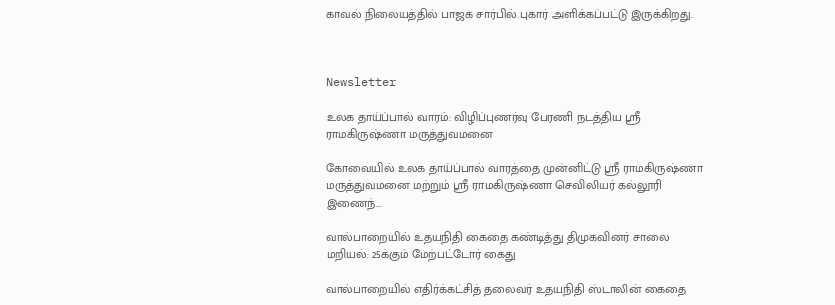காவல் நிலையத்தில் பாஜக சார்பில் புகார் அளிக்கப்பட்டு இருக்கிறது.



Newsletter

உலக தாய்ப்பால் வாரம்: விழிப்புணர்வு பேரணி நடத்திய ஸ்ரீ ராமகிருஷ்ணா மருத்துவமனை

கோவையில் உலக தாய்ப்பால் வாரத்தை முன்னிட்டு ஸ்ரீ ராமகிருஷ்ணா மருத்துவமனை மற்றும் ஸ்ரீ ராமகிருஷ்ணா செவிலியர் கல்லூரி இணைந்...

வால்பாறையில் உதயநிதி கைதை கண்டித்து திமுகவினர் சாலை மறியல்: 25க்கும் மேற்பட்டோர் கைது

வால்பாறையில் எதிர்க்கட்சித் தலைவர் உதயநிதி ஸ்டாலின் கைதை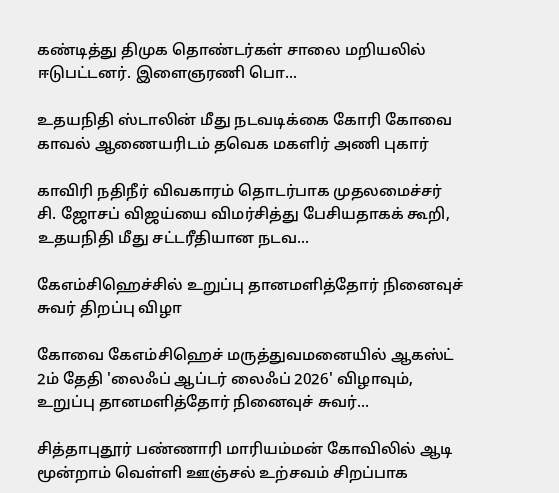கண்டித்து திமுக தொண்டர்கள் சாலை மறியலில் ஈடுபட்டனர். இளைஞரணி பொ...

உதயநிதி ஸ்டாலின் மீது நடவடிக்கை கோரி கோவை காவல் ஆணையரிடம் தவெக மகளிர் அணி புகார்

காவிரி நதிநீர் விவகாரம் தொடர்பாக முதலமைச்சர் சி. ஜோசப் விஜய்யை விமர்சித்து பேசியதாகக் கூறி, உதயநிதி மீது சட்டரீதியான நடவ...

கேஎம்சிஹெச்சில் உறுப்பு தானமளித்தோர் நினைவுச் சுவர் திறப்பு விழா

கோவை கேஎம்சிஹெச் மருத்துவமனையில் ஆகஸ்ட் 2ம் தேதி 'லைஃப் ஆப்டர் லைஃப் 2026' விழாவும், உறுப்பு தானமளித்தோர் நினைவுச் சுவர்...

சித்தாபுதூர் பண்ணாரி மாரியம்மன் கோவிலில் ஆடி மூன்றாம் வெள்ளி ஊஞ்சல் உற்சவம் சிறப்பாக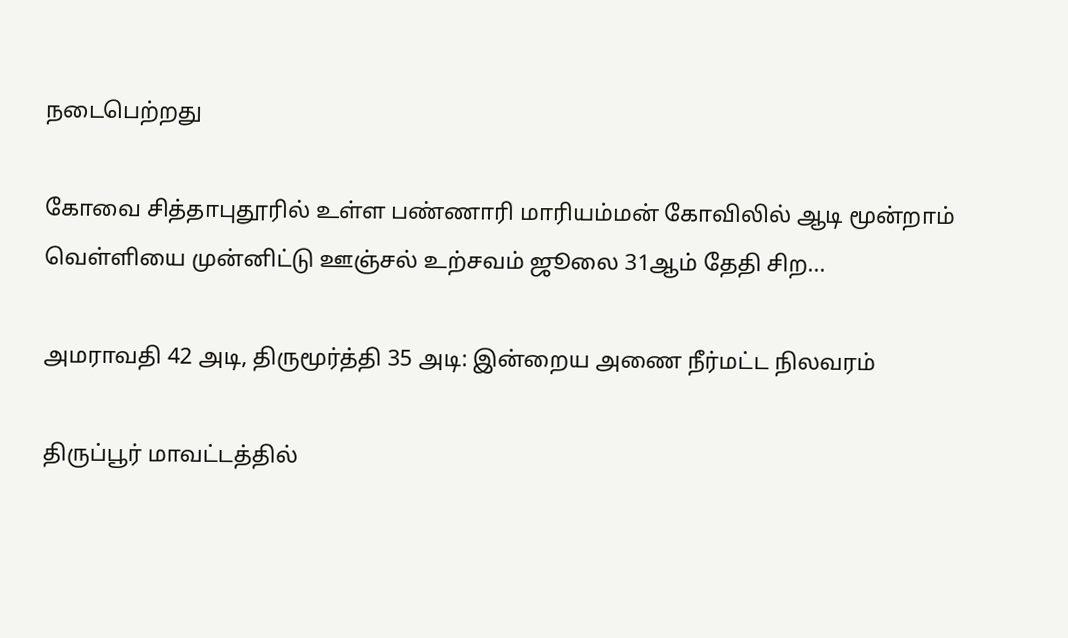நடைபெற்றது

கோவை சித்தாபுதூரில் உள்ள பண்ணாரி மாரியம்மன் கோவிலில் ஆடி மூன்றாம் வெள்ளியை முன்னிட்டு ஊஞ்சல் உற்சவம் ஜூலை 31ஆம் தேதி சிற...

அமராவதி 42 அடி, திருமூர்த்தி 35 அடி: இன்றைய அணை நீர்மட்ட நிலவரம்

திருப்பூர் மாவட்டத்தில்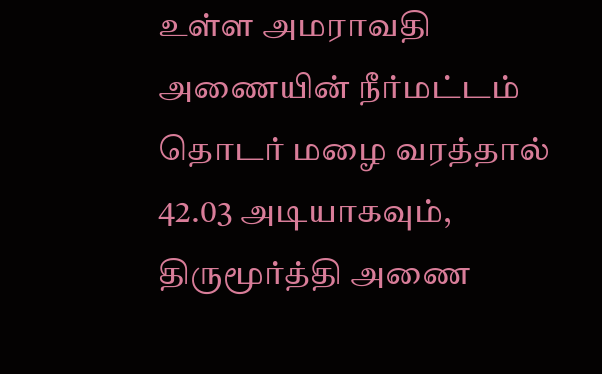உள்ள அமராவதி அணையின் நீர்மட்டம் தொடர் மழை வரத்தால் 42.03 அடியாகவும், திருமூர்த்தி அணை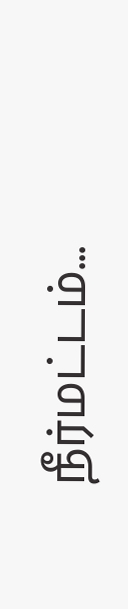நீர்மட்டம்...